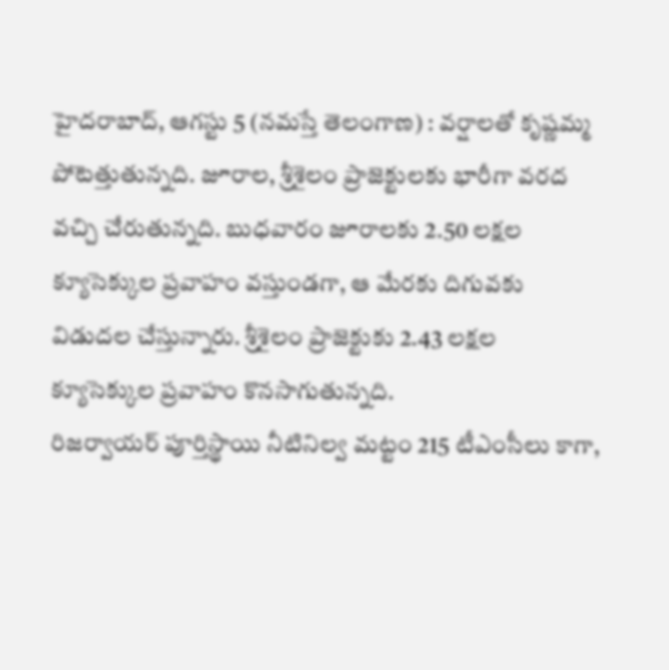హైదరాబాద్, ఆగస్టు 5 (నమస్తే తెలంగాణ) : వర్షాలతో కృష్ణమ్మ పోటెత్తుతున్నది. జూరాల, శ్రీశైలం ప్రాజెక్టులకు భారీగా వరద వచ్చి చేరుతున్నది. బుధవారం జూరాలకు 2.50 లక్షల క్యూసెక్కుల ప్రవాహం వస్తుండగా, ఆ మేరకు దిగువకు విడుదల చేస్తున్నారు. శ్రీశైలం ప్రాజెక్టుకు 2.43 లక్షల క్యూసెక్కుల ప్రవాహం కొనసాగుతున్నది.
రిజర్వాయర్ పూర్తిస్థాయి నీటినిల్వ మట్టం 215 టీఎంసీలు కాగా,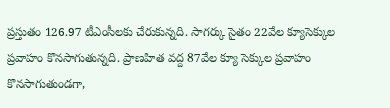ప్రస్తుతం 126.97 టీఎంసీలకు చేరుకున్నది. సాగర్కు సైతం 22వేల క్యూసెక్కుల ప్రవాహం కొనసాగుతున్నది. ప్రాణహిత వద్ద 87వేల క్యూ సెక్కుల ప్రవాహం కొనసాగుతుండగా,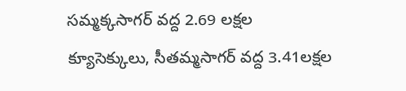సమ్మక్కసాగర్ వద్ద 2.69 లక్షల క్యూసెక్కులు, సీతమ్మసాగర్ వద్ద 3.41లక్షల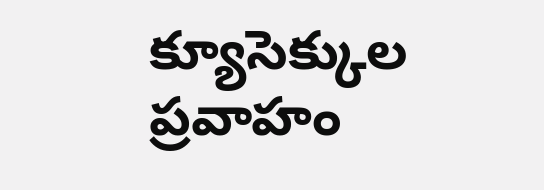క్యూసెక్కుల ప్రవాహం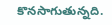కొనసాగుతున్నది.